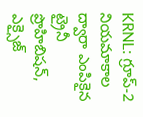KRNL: గ్రూప్-2 నియమాకాల ద్వారా ఎంపికైన ట్రైనీ ప్రొహిబిషన్, ఎక్సైజ్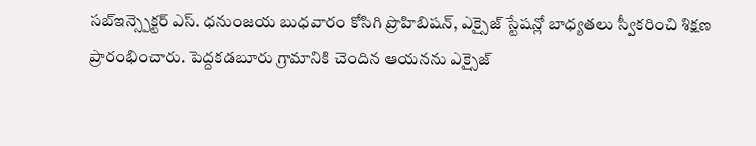సబ్ఇన్స్పెక్టర్ ఎస్. ధనుంజయ బుధవారం కోసిగి ప్రొహిబిషన్, ఎక్సైజ్ స్టేషన్లో బాధ్యతలు స్వీకరించి శిక్షణ ప్రారంభించారు. పెద్దకడబూరు గ్రామానికి చెందిన ఆయనను ఎక్సైజ్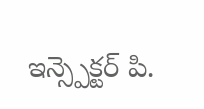ఇన్స్పెక్టర్ పి.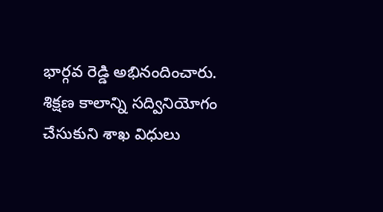భార్గవ రెడ్డి అభినందించారు. శిక్షణ కాలాన్ని సద్వినియోగం చేసుకుని శాఖ విధులు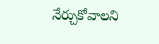నేర్చుకోవాలని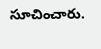సూచించారు.